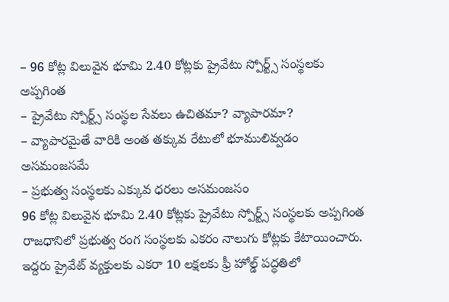– 96 కోట్ల విలువైన భూమి 2.40 కోట్లకు ప్రైవేటు స్పోర్ట్స్ సంస్థలకు అప్పగింత
– ప్రైవేటు స్పోర్ట్స్ సంస్థల సేవలు ఉచితమా? వ్యాపారమా?
– వ్యాపారమైతే వారికి అంత తక్కువ రేటులో భూములివ్వడం అసమంజసమే
– ప్రభుత్వ సంస్థలకు ఎక్కువ ధరలు అసమంజసం
96 కోట్ల విలువైన భూమి 2.40 కోట్లకు ప్రైవేటు స్పోర్ట్స్ సంస్థలకు అప్పగింత
రాజధానిలో ప్రభుత్వ రంగ సంస్థలకు ఎకరం నాలుగు కోట్లకు కేటాయించారు. ఇద్దరు ప్రైవేట్ వ్యక్తులకు ఎకరా 10 లక్షలకు ఫ్రీ హోల్డ్ పద్ధతిలో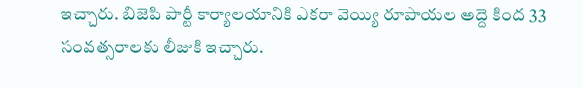ఇచ్చారు. బిజెపి పార్టీ కార్యాలయానికి ఎకరా వెయ్యి రూపాయల అద్దె కింద 33 సంవత్సరాలకు లీజుకి ఇచ్చారు.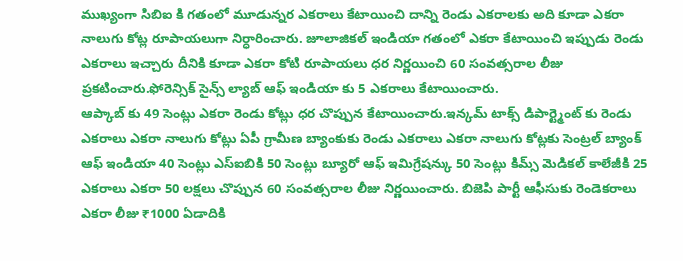ముఖ్యంగా సిబిఐ కి గతంలో మూడున్నర ఎకరాలు కేటాయించి దాన్ని రెండు ఎకరాలకు అది కూడా ఎకరా నాలుగు కోట్ల రూపాయలుగా నిర్ధారించారు. జూలాజికల్ ఇండియా గతంలో ఎకరా కేటాయించి ఇప్పుడు రెండు ఎకరాలు ఇచ్చారు దీనికి కూడా ఎకరా కోటి రూపాయలు ధర నిర్ణయించి 60 సంవత్సరాల లీజు ప్రకటించారు.ఫోరెన్సిక్ సైన్స్ ల్యాబ్ ఆఫ్ ఇండియా కు 5 ఎకరాలు కేటాయించారు.
ఆప్కాబ్ కు 49 సెంట్లు ఎకరా రెండు కోట్లు ధర చొప్పున కేటాయించారు.ఇన్కమ్ టాక్స్ డిపార్ట్మెంట్ కు రెండు ఎకరాలు ఎకరా నాలుగు కోట్లు ఏపీ గ్రామీణ బ్యాంకుకు రెండు ఎకరాలు ఎకరా నాలుగు కోట్లకు సెంట్రల్ బ్యాంక్ ఆఫ్ ఇండియా 40 సెంట్లు ఎస్ఐబికి 50 సెంట్లు బ్యూరో ఆఫ్ ఇమిగ్రేషన్కు 50 సెంట్లు కిమ్స్ మెడికల్ కాలేజీకి 25 ఎకరాలు ఎకరా 50 లక్షలు చొప్పున 60 సంవత్సరాల లీజు నిర్ణయించారు. బిజెపి పార్టీ ఆఫీసుకు రెండెకరాలు ఎకరా లీజు ₹1000 ఏడాదికి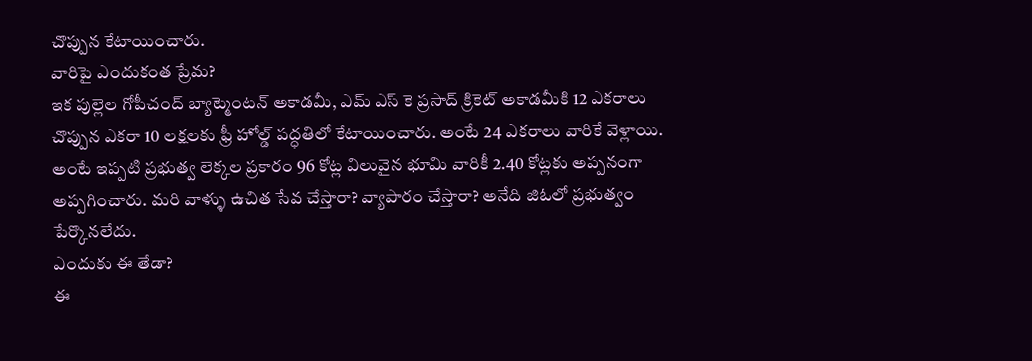చొప్పున కేటాయించారు.
వారిపై ఎందుకంత ప్రేమ?
ఇక పుల్లెల గోపీచంద్ బ్యాట్మెంటన్ అకాడమీ, ఎమ్ ఎస్ కె ప్రసాద్ క్రికెట్ అకాడమీకి 12 ఎకరాలు చొప్పున ఎకరా 10 లక్షలకు ఫ్రీ హోల్డ్ పద్ధతిలో కేటాయించారు. అంటే 24 ఎకరాలు వారికే వెళ్లాయి. అంటే ఇప్పటి ప్రభుత్వ లెక్కల ప్రకారం 96 కోట్ల విలువైన భూమి వారికీ 2.40 కోట్లకు అప్పనంగా అప్పగించారు. మరి వాళ్ళు ఉచిత సేవ చేస్తారా? వ్యాపారం చేస్తారా? అనేది జిఓలో ప్రభుత్వం పేర్కొనలేదు.
ఎందుకు ఈ తేడా?
ఈ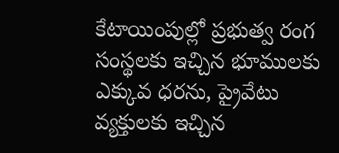కేటాయింపుల్లో ప్రభుత్వ రంగ సంస్థలకు ఇచ్చిన భూములకు ఎక్కువ ధరను, ప్రైవేటు వ్యక్తులకు ఇచ్చిన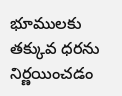భూములకు తక్కువ ధరను నిర్ణయించడం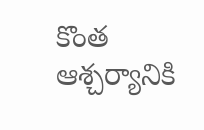కొంత ఆశ్చర్యానికి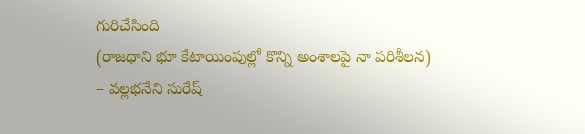గురిచేసింది
(రాజధాని భూ కేటాయింపుల్లో కొన్ని అంశాలపై నా పరిశీలన)
– వల్లభనేని సురేష్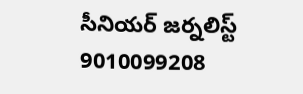సీనియర్ జర్నలిస్ట్
9010099208